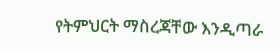የትምህርት ማስረጃቸው እንዲጣራ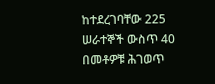ከተደረገባቸው 225 ሠራተኞች ውስጥ 40 በመቶዎቹ ሕገወጥ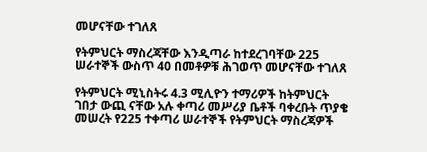መሆናቸው ተገለጸ

የትምህርት ማስረጃቸው እንዲጣራ ከተደረገባቸው 225 ሠራተኞች ውስጥ 40 በመቶዎቹ ሕገወጥ መሆናቸው ተገለጸ

የትምህርት ሚኒስትሩ 4.3 ሚሊዮን ተማሪዎች ከትምህርት ገበታ ውጪ ናቸው አሉ ቀጣሪ መሥሪያ ቤቶች ባቀረቡት ጥያቄ መሠረት የ225 ተቀጣሪ ሠራተኞች የትምህርት ማስረጃዎች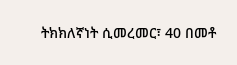ትክክለኛነት ሲመረመር፣ 40 በመቶ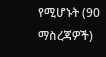የሚሆኑት (90 ማስረጃዎች)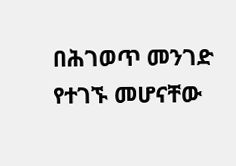በሕገወጥ መንገድ የተገኙ መሆናቸው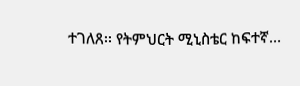ተገለጸ፡፡ የትምህርት ሚኒስቴር ከፍተኛ…